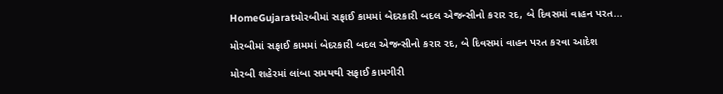HomeGujaratમોરબીમાં સફાઈ કામમાં બેદરકારી બદલ એજન્સીનો કરાર રદ, બે દિવસમાં વાહન પરત...

મોરબીમાં સફાઈ કામમાં બેદરકારી બદલ એજન્સીનો કરાર રદ, બે દિવસમાં વાહન પરત કરવા આદેશ

મોરબી શહેરમાં લાંબા સમયથી સફાઈ કામગીરી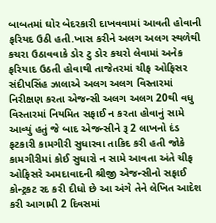બાબતમાં ઘોર બેદરકારી દાખવવામાં આવતી હોવાની ફરિયદ ઉઠી હતી.ખાસ કરીને અલગ અલગ સ્થળેથી કચરા ઉઠાવવાકે ડોર ટુ ડોર કચરો લેવામાં અનેક ફરિયાદ ઉઠતી હોવાથી તાજેતરમાં ચીફ ઓફિસર સંદીપસિંહ ઝાલાએ અલગ અલગ વિસ્તારમાં નિરીક્ષણ કરતા એજન્સી અલગ અલગ 20થી વધુ વિસ્તારમાં નિયમિત સફાઈ ન કરતા હોવાનું સામે આવ્યું હતું જે બાદ એજન્સીને રૂ 2 લાખનો દંડ ફટકારી કામગીરી સુધારવા તાકિદ કરી હતી જોકે કામગીરીમાં કોઈ સુધારો ન સામે આવતા અંતે ચીફ ઓફિસરે અમદાવાદની શ્રીજી એજન્સીનો સફાઈ કોન્ટ્રકટ રદ કરી દીધો છે આ અંગે તેને લેખિત આદેશ કરી આગામી 2 દિવસમાં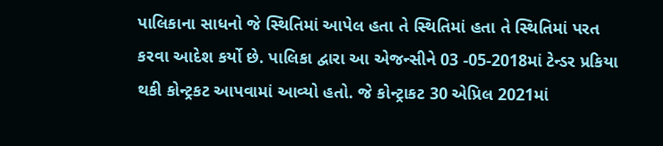પાલિકાના સાધનો જે સ્થિતિમાં આપેલ હતા તે સ્થિતિમાં હતા તે સ્થિતિમાં પરત કરવા આદેશ કર્યો છે. પાલિકા દ્વારા આ એજન્સીને 03 -05-2018માં ટેન્ડર પ્રકિયા થકી કોન્ટ્રકટ આપવામાં આવ્યો હતો. જે કોન્ટ્રાકટ 30 એપ્રિલ 2021માં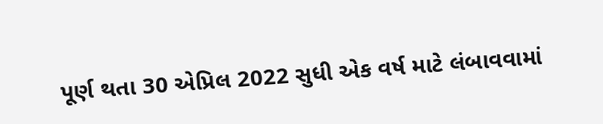પૂર્ણ થતા 30 એપ્રિલ 2022 સુધી એક વર્ષ માટે લંબાવવામાં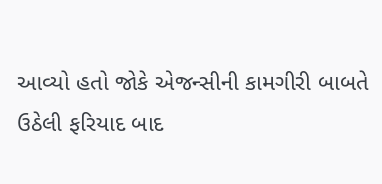આવ્યો હતો જોકે એજન્સીની કામગીરી બાબતે ઉઠેલી ફરિયાદ બાદ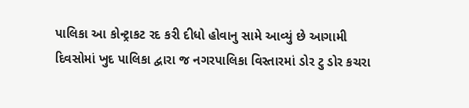પાલિકા આ કોન્ટ્રાકટ રદ કરી દીધો હોવાનુ સામે આવ્યું છે આગામી દિવસોમાં ખુદ પાલિકા દ્વારા જ નગરપાલિકા વિસ્તારમાં ડોર ટુ ડોર કચરા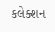કલેક્શન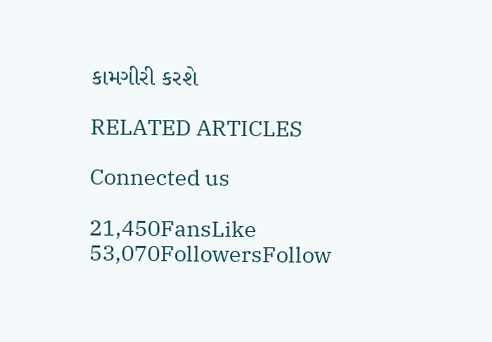કામગીરી કરશે

RELATED ARTICLES

Connected us

21,450FansLike
53,070FollowersFollow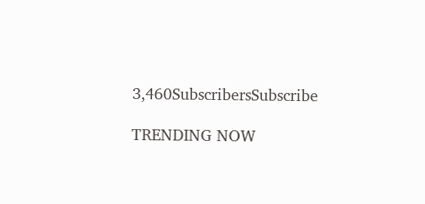3,460SubscribersSubscribe

TRENDING NOW